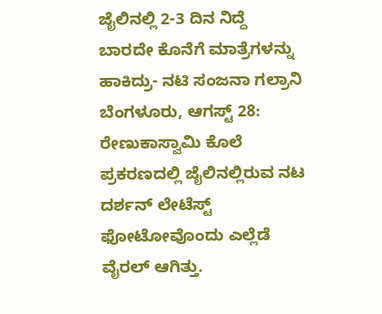ಜೈಲಿನಲ್ಲಿ 2-3 ದಿನ ನಿದ್ದೆ ಬಾರದೇ ಕೊನೆಗೆ ಮಾತ್ರೆಗಳನ್ನು ಹಾಕಿದ್ರು- ನಟಿ ಸಂಜನಾ ಗಲ್ರಾನಿ
ಬೆಂಗಳೂರು, ಆಗಸ್ಟ್ 28: ರೇಣುಕಾಸ್ವಾಮಿ ಕೊಲೆ ಪ್ರಕರಣದಲ್ಲಿ ಜೈಲಿನಲ್ಲಿರುವ ನಟ ದರ್ಶನ್ ಲೇಟೆಸ್ಟ್ ಫೋಟೋವೊಂದು ಎಲ್ಲೆಡೆ ವೈರಲ್ ಆಗಿತ್ತು.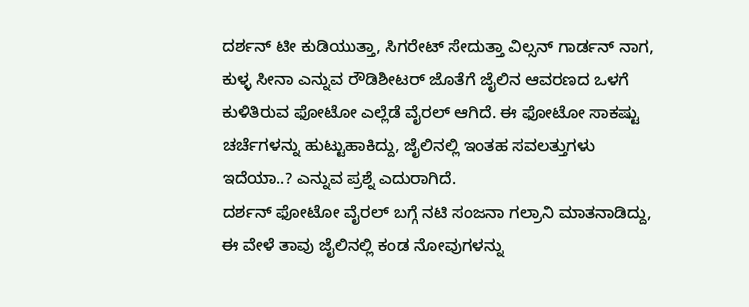ದರ್ಶನ್ ಟೀ ಕುಡಿಯುತ್ತಾ, ಸಿಗರೇಟ್ ಸೇದುತ್ತಾ ವಿಲ್ಸನ್ ಗಾರ್ಡನ್ ನಾಗ, ಕುಳ್ಳ ಸೀನಾ ಎನ್ನುವ ರೌಡಿಶೀಟರ್ ಜೊತೆಗೆ ಜೈಲಿನ ಆವರಣದ ಒಳಗೆ ಕುಳಿತಿರುವ ಫೋಟೋ ಎಲ್ಲೆಡೆ ವೈರಲ್ ಆಗಿದೆ. ಈ ಫೋಟೋ ಸಾಕಷ್ಟು ಚರ್ಚೆಗಳನ್ನು ಹುಟ್ಟುಹಾಕಿದ್ದು, ಜೈಲಿನಲ್ಲಿ ಇಂತಹ ಸವಲತ್ತುಗಳು ಇದೆಯಾ..? ಎನ್ನುವ ಪ್ರಶ್ನೆ ಎದುರಾಗಿದೆ.
ದರ್ಶನ್ ಫೋಟೋ ವೈರಲ್ ಬಗ್ಗೆ ನಟಿ ಸಂಜನಾ ಗಲ್ರಾನಿ ಮಾತನಾಡಿದ್ದು, ಈ ವೇಳೆ ತಾವು ಜೈಲಿನಲ್ಲಿ ಕಂಡ ನೋವುಗಳನ್ನು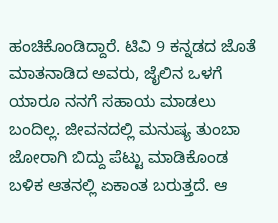ಹಂಚಿಕೊಂಡಿದ್ದಾರೆ. ಟಿವಿ 9 ಕನ್ನಡದ ಜೊತೆ ಮಾತನಾಡಿದ ಅವರು, ಜೈಲಿನ ಒಳಗೆ ಯಾರೂ ನನಗೆ ಸಹಾಯ ಮಾಡಲು ಬಂದಿಲ್ಲ. ಜೀವನದಲ್ಲಿ ಮನುಷ್ಯ ತುಂಬಾ ಜೋರಾಗಿ ಬಿದ್ದು ಪೆಟ್ಟು ಮಾಡಿಕೊಂಡ ಬಳಿಕ ಆತನಲ್ಲಿ ಏಕಾಂತ ಬರುತ್ತದೆ. ಆ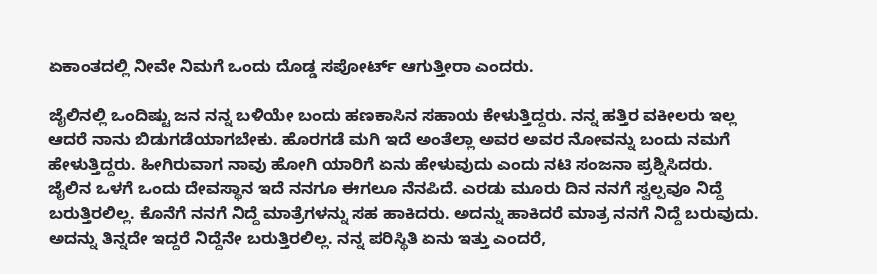ಏಕಾಂತದಲ್ಲಿ ನೀವೇ ನಿಮಗೆ ಒಂದು ದೊಡ್ಡ ಸಪೋರ್ಟ್ ಆಗುತ್ತೀರಾ ಎಂದರು.

ಜೈಲಿನಲ್ಲಿ ಒಂದಿಷ್ಟು ಜನ ನನ್ನ ಬಳಿಯೇ ಬಂದು ಹಣಕಾಸಿನ ಸಹಾಯ ಕೇಳುತ್ತಿದ್ದರು. ನನ್ನ ಹತ್ತಿರ ವಕೀಲರು ಇಲ್ಲ ಆದರೆ ನಾನು ಬಿಡುಗಡೆಯಾಗಬೇಕು. ಹೊರಗಡೆ ಮಗಿ ಇದೆ ಅಂತೆಲ್ಲಾ ಅವರ ಅವರ ನೋವನ್ನು ಬಂದು ನಮಗೆ ಹೇಳುತ್ತಿದ್ದರು. ಹೀಗಿರುವಾಗ ನಾವು ಹೋಗಿ ಯಾರಿಗೆ ಏನು ಹೇಳುವುದು ಎಂದು ನಟಿ ಸಂಜನಾ ಪ್ರಶ್ನಿಸಿದರು.
ಜೈಲಿನ ಒಳಗೆ ಒಂದು ದೇವಸ್ಥಾನ ಇದೆ ನನಗೂ ಈಗಲೂ ನೆನಪಿದೆ. ಎರಡು ಮೂರು ದಿನ ನನಗೆ ಸ್ವಲ್ಪವೂ ನಿದ್ದೆ ಬರುತ್ತಿರಲಿಲ್ಲ. ಕೊನೆಗೆ ನನಗೆ ನಿದ್ದೆ ಮಾತ್ರೆಗಳನ್ನು ಸಹ ಹಾಕಿದರು. ಅದನ್ನು ಹಾಕಿದರೆ ಮಾತ್ರ ನನಗೆ ನಿದ್ದೆ ಬರುವುದು. ಅದನ್ನು ತಿನ್ನದೇ ಇದ್ದರೆ ನಿದ್ದೆನೇ ಬರುತ್ತಿರಲಿಲ್ಲ. ನನ್ನ ಪರಿಸ್ಥಿತಿ ಏನು ಇತ್ತು ಎಂದರೆ,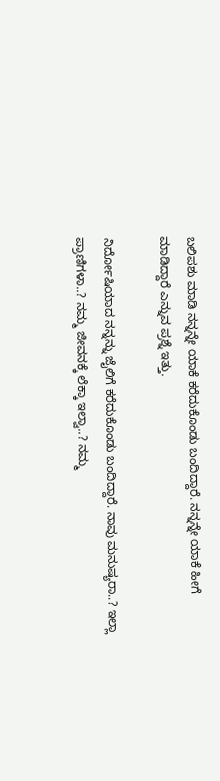ಬಲಿಪಶು ಮಾಡಿ ನನ್ನನ್ನೇ ಯಾಕೆ ಕರೆದುಕೊಂಡು ಬಂದಿದ್ದಾರೆ. ನನ್ನನ್ನೇ ಯಾಕೆ ಹೀಗೆ ಮಾಡಿದ್ದಾರೆ ಎನ್ನುವ ಪ್ರಶ್ನೆ ಇತ್ತು.

ನಿರ್ದೋಷಿಯಾದ ನನ್ನನ್ನು ಜೈಲಿಗೆ ಕರೆದುಕೊಂಡು ಬಂದಿದ್ದಾರೆ. ನಾವು ಮನುಷ್ಯರಾ..? ಇಲ್ಲಾ ಪ್ರಾಣಿಗಳಾ..? ನಮ್ಮ ಜೀವನಕ್ಕೆ ಲೆಕ್ಕಾ ಇಲ್ವಾ..? ನಮ್ಮ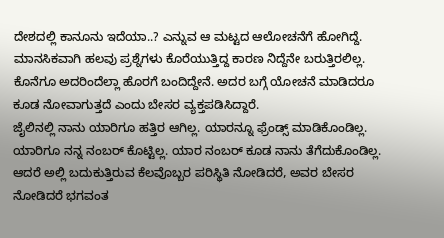ದೇಶದಲ್ಲಿ ಕಾನೂನು ಇದೆಯಾ..? ಎನ್ನುವ ಆ ಮಟ್ಟದ ಆಲೋಚನೆಗೆ ಹೋಗಿದ್ದೆ. ಮಾನಸಿಕವಾಗಿ ಹಲವು ಪ್ರಶ್ನೆಗಳು ಕೊರೆಯುತ್ತಿದ್ದ ಕಾರಣ ನಿದ್ದೆನೇ ಬರುತ್ತಿರಲಿಲ್ಲ. ಕೊನೆಗೂ ಅದರಿಂದೆಲ್ಲಾ ಹೊರಗೆ ಬಂದಿದ್ದೇನೆ. ಅದರ ಬಗ್ಗೆ ಯೋಚನೆ ಮಾಡಿದರೂ ಕೂಡ ನೋವಾಗುತ್ತದೆ ಎಂದು ಬೇಸರ ವ್ಯಕ್ತಪಡಿಸಿದ್ದಾರೆ.
ಜೈಲಿನಲ್ಲಿ ನಾನು ಯಾರಿಗೂ ಹತ್ತಿರ ಆಗಿಲ್ಲ. ಯಾರನ್ನೂ ಫ್ರೆಂಡ್ಸ್ ಮಾಡಿಕೊಂಡಿಲ್ಲ. ಯಾರಿಗೂ ನನ್ನ ನಂಬರ್ ಕೊಟ್ಟಿಲ್ಲ. ಯಾರ ನಂಬರ್ ಕೂಡ ನಾನು ತೆಗೆದುಕೊಂಡಿಲ್ಲ. ಆದರೆ ಅಲ್ಲಿ ಬದುಕುತ್ತಿರುವ ಕೆಲವೊಬ್ಬರ ಪರಿಸ್ಥಿತಿ ನೋಡಿದರೆ, ಅವರ ಬೇಸರ ನೋಡಿದರೆ ಭಗವಂತ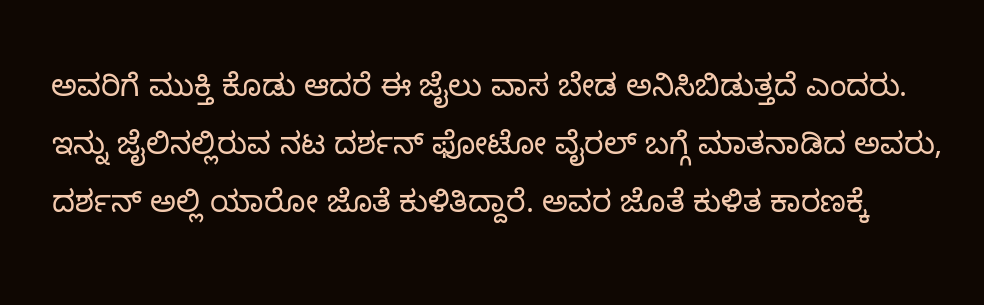ಅವರಿಗೆ ಮುಕ್ತಿ ಕೊಡು ಆದರೆ ಈ ಜೈಲು ವಾಸ ಬೇಡ ಅನಿಸಿಬಿಡುತ್ತದೆ ಎಂದರು.
ಇನ್ನು ಜೈಲಿನಲ್ಲಿರುವ ನಟ ದರ್ಶನ್ ಫೋಟೋ ವೈರಲ್ ಬಗ್ಗೆ ಮಾತನಾಡಿದ ಅವರು, ದರ್ಶನ್ ಅಲ್ಲಿ ಯಾರೋ ಜೊತೆ ಕುಳಿತಿದ್ದಾರೆ. ಅವರ ಜೊತೆ ಕುಳಿತ ಕಾರಣಕ್ಕೆ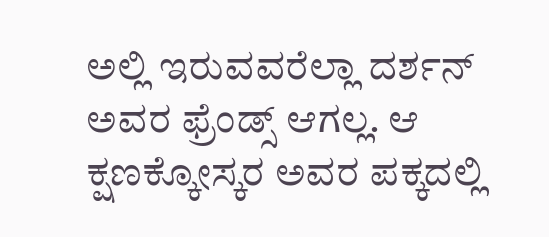ಅಲ್ಲಿ ಇರುವವರೆಲ್ಲಾ ದರ್ಶನ್ ಅವರ ಫ್ರೆಂಡ್ಸ್ ಆಗಲ್ಲ. ಆ ಕ್ಷಣಕ್ಕೋಸ್ಕರ ಅವರ ಪಕ್ಕದಲ್ಲಿ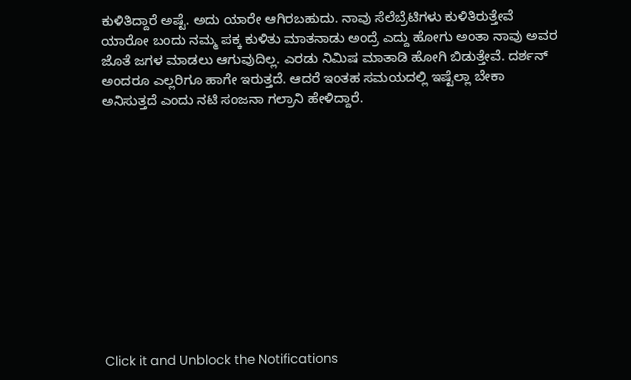ಕುಳಿತಿದ್ದಾರೆ ಅಷ್ಟೆ. ಅದು ಯಾರೇ ಆಗಿರಬಹುದು. ನಾವು ಸೆಲೆಬ್ರೆಟಿಗಳು ಕುಳಿತಿರುತ್ತೇವೆ ಯಾರೋ ಬಂದು ನಮ್ಮ ಪಕ್ಕ ಕುಳಿತು ಮಾತನಾಡು ಅಂದ್ರೆ ಎದ್ದು ಹೋಗು ಅಂತಾ ನಾವು ಅವರ ಜೊತೆ ಜಗಳ ಮಾಡಲು ಆಗುವುದಿಲ್ಲ. ಎರಡು ನಿಮಿಷ ಮಾತಾಡಿ ಹೋಗಿ ಬಿಡುತ್ತೇವೆ. ದರ್ಶನ್ ಅಂದರೂ ಎಲ್ಲರಿಗೂ ಹಾಗೇ ಇರುತ್ತದೆ. ಆದರೆ ಇಂತಹ ಸಮಯದಲ್ಲಿ ಇಷ್ಟೆಲ್ಲಾ ಬೇಕಾ ಅನಿಸುತ್ತದೆ ಎಂದು ನಟಿ ಸಂಜನಾ ಗಲ್ರಾನಿ ಹೇಳಿದ್ದಾರೆ.












Click it and Unblock the Notifications